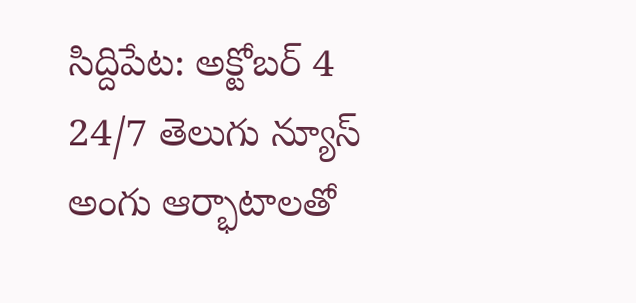సిద్దిపేట: అక్టోబర్ 4
24/7 తెలుగు న్యూస్
అంగు ఆర్భాటాలతో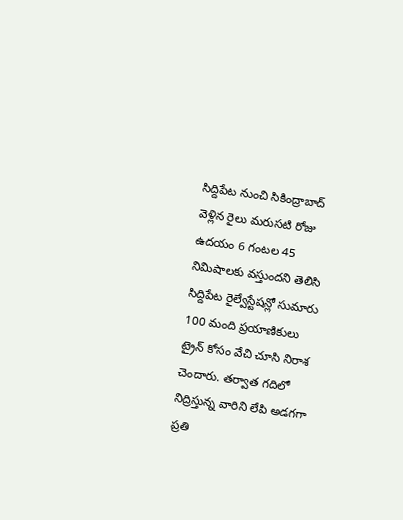సిద్దిపేట నుంచి సికింద్రాబాద్ వెళ్లిన రైలు మరుసటి రోజు ఉదయం 6 గంటల 45 నిమిషాలకు వస్తుందని తెలిసి సిద్దిపేట రైల్వేస్టేషన్లో సుమారు 100 మంది ప్రయాణికులు ట్రైన్ కోసం వేచి చూసి నిరాశ చెందారు. తర్వాత గదిలో నిద్రిస్తున్న వారిని లేపి అడగగా ప్రతి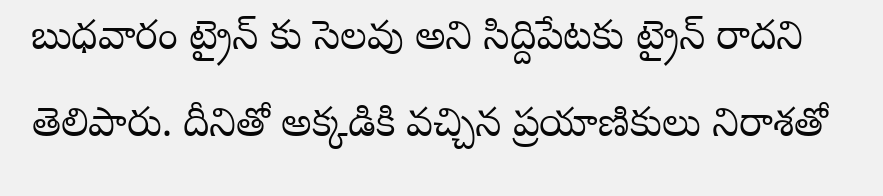బుధవారం ట్రైన్ కు సెలవు అని సిద్దిపేటకు ట్రైన్ రాదని తెలిపారు. దీనితో అక్కడికి వచ్చిన ప్రయాణికులు నిరాశతో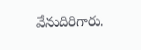వేనుదిరిగారు.